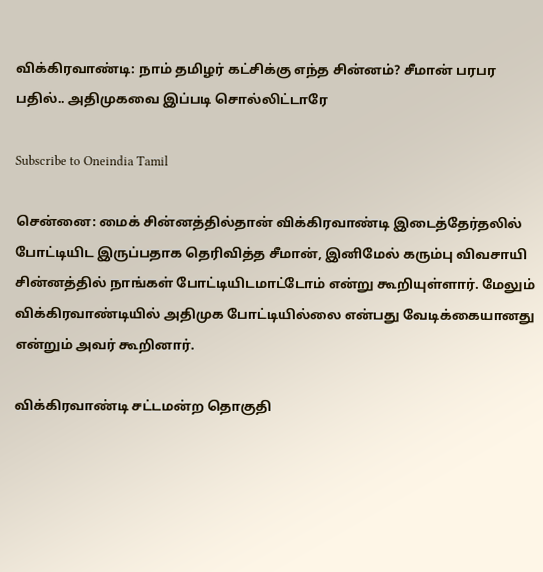விக்கிரவாண்டி: நாம் தமிழர் கட்சிக்கு எந்த சின்னம்? சீமான் பரபர பதில்.. அதிமுகவை இப்படி சொல்லிட்டாரே

Subscribe to Oneindia Tamil

சென்னை: மைக் சின்னத்தில்தான் விக்கிரவாண்டி இடைத்தேர்தலில் போட்டியிட இருப்பதாக தெரிவித்த சீமான், இனிமேல் கரும்பு விவசாயி சின்னத்தில் நாங்கள் போட்டியிடமாட்டோம் என்று கூறியுள்ளார். மேலும் விக்கிரவாண்டியில் அதிமுக போட்டியில்லை என்பது வேடிக்கையானது என்றும் அவர் கூறினார்.

விக்கிரவாண்டி சட்டமன்ற தொகுதி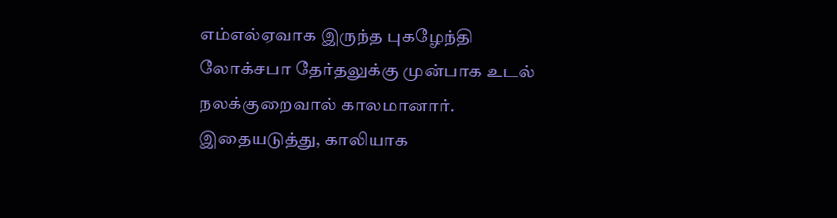எம்எல்ஏவாக இருந்த புகழேந்தி லோக்சபா தேர்தலுக்கு முன்பாக உடல் நலக்குறைவால் காலமானார். இதையடுத்து, காலியாக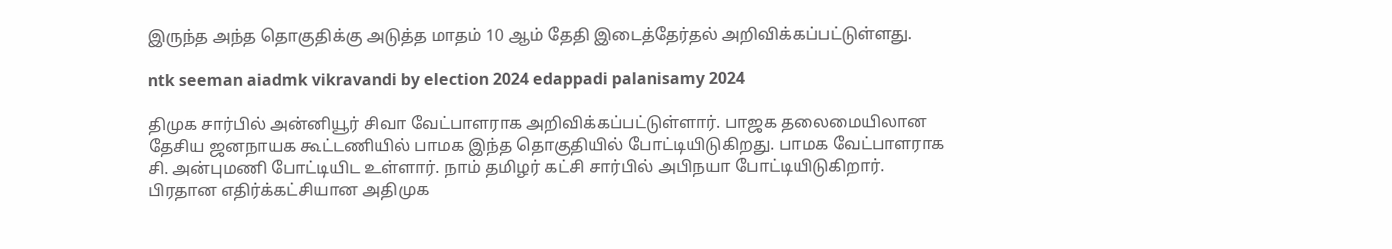இருந்த அந்த தொகுதிக்கு அடுத்த மாதம் 10 ஆம் தேதி இடைத்தேர்தல் அறிவிக்கப்பட்டுள்ளது.

ntk seeman aiadmk vikravandi by election 2024 edappadi palanisamy 2024

திமுக சார்பில் அன்னியூர் சிவா வேட்பாளராக அறிவிக்கப்பட்டுள்ளார். பாஜக தலைமையிலான தேசிய ஜனநாயக கூட்டணியில் பாமக இந்த தொகுதியில் போட்டியிடுகிறது. பாமக வேட்பாளராக சி. அன்புமணி போட்டியிட உள்ளார். நாம் தமிழர் கட்சி சார்பில் அபிநயா போட்டியிடுகிறார். பிரதான எதிர்க்கட்சியான அதிமுக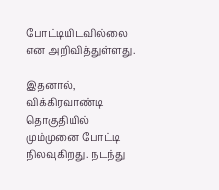போட்டியிடவில்லை என அறிவித்துள்ளது.

இதனால், விக்கிரவாண்டி தொகுதியில் மும்முனை போட்டி நிலவுகிறது. நடந்து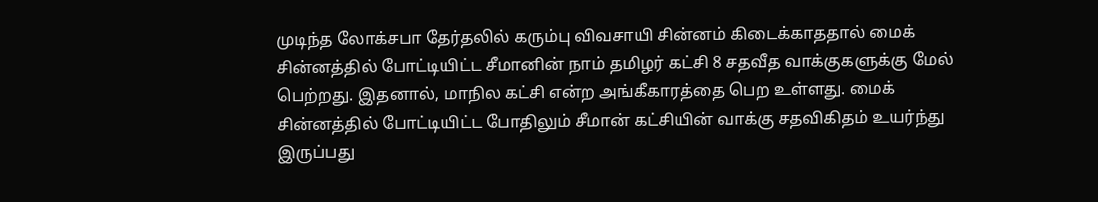முடிந்த லோக்சபா தேர்தலில் கரும்பு விவசாயி சின்னம் கிடைக்காததால் மைக் சின்னத்தில் போட்டியிட்ட சீமானின் நாம் தமிழர் கட்சி 8 சதவீத வாக்குகளுக்கு மேல் பெற்றது. இதனால், மாநில கட்சி என்ற அங்கீகாரத்தை பெற உள்ளது. மைக் சின்னத்தில் போட்டியிட்ட போதிலும் சீமான் கட்சியின் வாக்கு சதவிகிதம் உயர்ந்து இருப்பது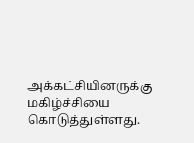அக்கட்சியினருக்கு மகிழ்ச்சியை கொடுத்துள்ளது.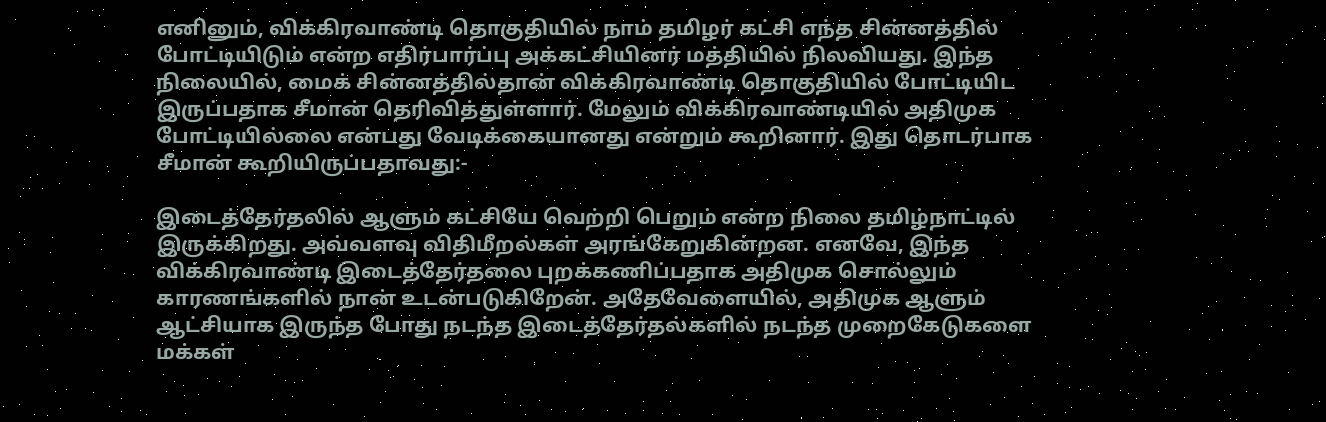எனினும், விக்கிரவாண்டி தொகுதியில் நாம் தமிழர் கட்சி எந்த சின்னத்தில் போட்டியிடும் என்ற எதிர்பார்ப்பு அக்கட்சியினர் மத்தியில் நிலவியது. இந்த நிலையில், மைக் சின்னத்தில்தான் விக்கிரவாண்டி தொகுதியில் போட்டியிட இருப்பதாக சீமான் தெரிவித்துள்ளார். மேலும் விக்கிரவாண்டியில் அதிமுக போட்டியில்லை என்பது வேடிக்கையானது என்றும் கூறினார். இது தொடர்பாக சீமான் கூறியிருப்பதாவது:-

இடைத்தேர்தலில் ஆளும் கட்சியே வெற்றி பெறும் என்ற நிலை தமிழ்நாட்டில் இருக்கிறது. அவ்வளவு விதிமீறல்கள் அரங்கேறுகின்றன. எனவே, இந்த விக்கிரவாண்டி இடைத்தேர்தலை புறக்கணிப்பதாக அதிமுக சொல்லும் காரணங்களில் நான் உடன்படுகிறேன். அதேவேளையில், அதிமுக ஆளும் ஆட்சியாக இருந்த போது நடந்த இடைத்தேர்தல்களில் நடந்த முறைகேடுகளை மக்கள்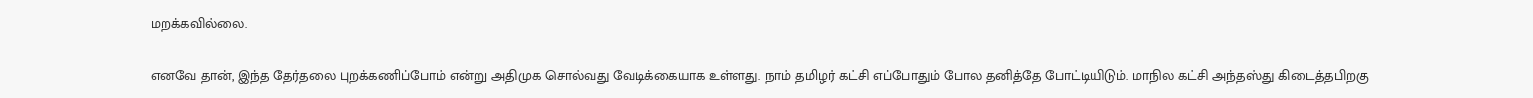மறக்கவில்லை.

எனவே தான், இந்த தேர்தலை புறக்கணிப்போம் என்று அதிமுக சொல்வது வேடிக்கையாக உள்ளது. நாம் தமிழர் கட்சி எப்போதும் போல தனித்தே போட்டியிடும். மாநில கட்சி அந்தஸ்து கிடைத்தபிறகு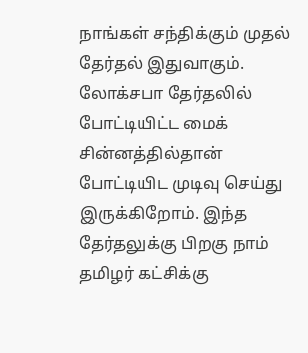நாங்கள் சந்திக்கும் முதல் தேர்தல் இதுவாகும். லோக்சபா தேர்தலில் போட்டியிட்ட மைக் சின்னத்தில்தான் போட்டியிட முடிவு செய்து இருக்கிறோம். இந்த தேர்தலுக்கு பிறகு நாம் தமிழர் கட்சிக்கு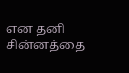என தனி சின்னத்தை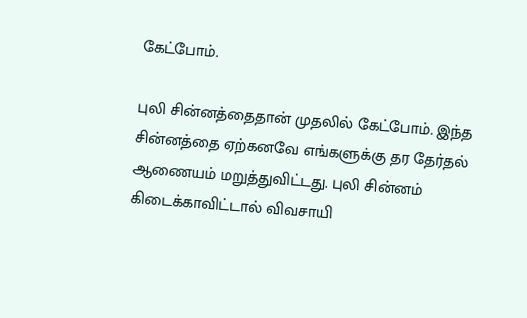கேட்போம்.

புலி சின்னத்தைதான் முதலில் கேட்போம். இந்த சின்னத்தை ஏற்கனவே எங்களுக்கு தர தேர்தல் ஆணையம் மறுத்துவிட்டது. புலி சின்னம் கிடைக்காவிட்டால் விவசாயி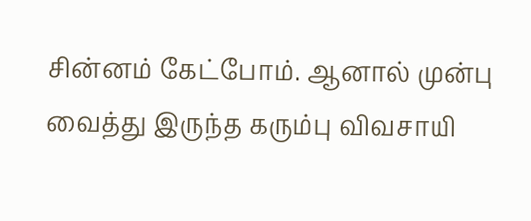சின்னம் கேட்போம். ஆனால் முன்பு வைத்து இருந்த கரும்பு விவசாயி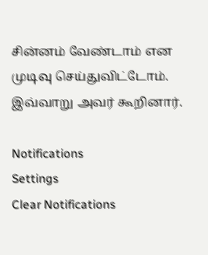சின்னம் வேண்டாம் என முடிவு செய்துவிட்டோம். இவ்வாறு அவர் கூறினார்.

Notifications
Settings
Clear Notifications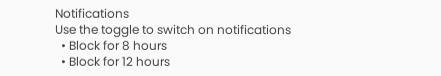Notifications
Use the toggle to switch on notifications
  • Block for 8 hours
  • Block for 12 hours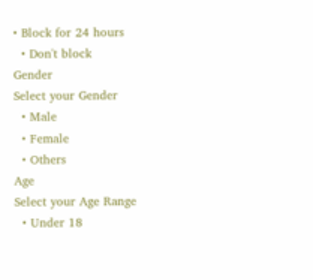• Block for 24 hours
  • Don't block
Gender
Select your Gender
  • Male
  • Female
  • Others
Age
Select your Age Range
  • Under 18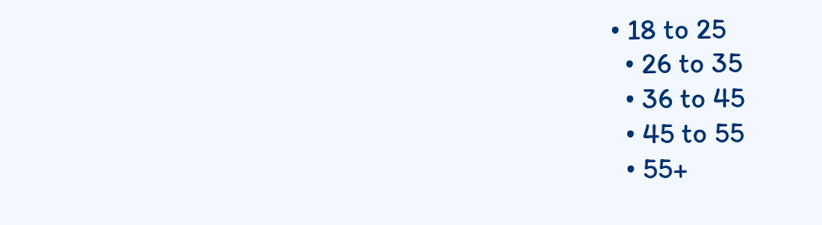• 18 to 25
  • 26 to 35
  • 36 to 45
  • 45 to 55
  • 55+